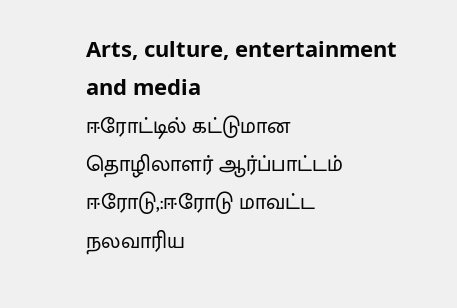Arts, culture, entertainment and media
ஈரோட்டில் கட்டுமான தொழிலாளர் ஆர்ப்பாட்டம்
ஈரோடு,:ஈரோடு மாவட்ட நலவாரிய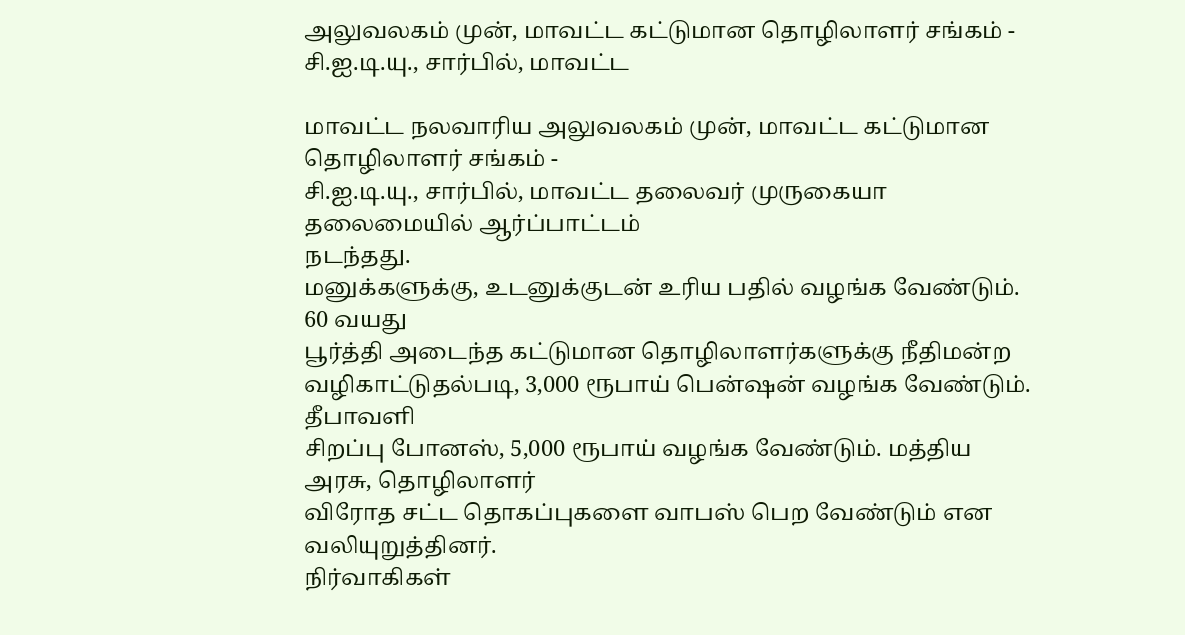அலுவலகம் முன், மாவட்ட கட்டுமான தொழிலாளர் சங்கம் - சி.ஐ.டி.யு., சார்பில், மாவட்ட

மாவட்ட நலவாரிய அலுவலகம் முன், மாவட்ட கட்டுமான தொழிலாளர் சங்கம் -
சி.ஐ.டி.யு., சார்பில், மாவட்ட தலைவர் முருகையா தலைமையில் ஆர்ப்பாட்டம்
நடந்தது.
மனுக்களுக்கு, உடனுக்குடன் உரிய பதில் வழங்க வேண்டும். 60 வயது
பூர்த்தி அடைந்த கட்டுமான தொழிலாளர்களுக்கு நீதிமன்ற
வழிகாட்டுதல்படி, 3,000 ரூபாய் பென்ஷன் வழங்க வேண்டும். தீபாவளி
சிறப்பு போனஸ், 5,000 ரூபாய் வழங்க வேண்டும். மத்திய அரசு, தொழிலாளர்
விரோத சட்ட தொகப்புகளை வாபஸ் பெற வேண்டும் என வலியுறுத்தினர்.
நிர்வாகிகள்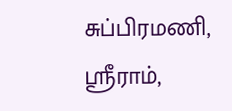சுப்பிரமணி, ஸ்ரீராம்,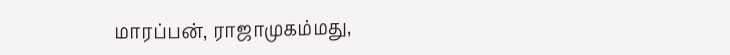மாரப்பன், ராஜாமுகம்மது,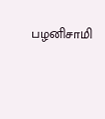பழனிசாமி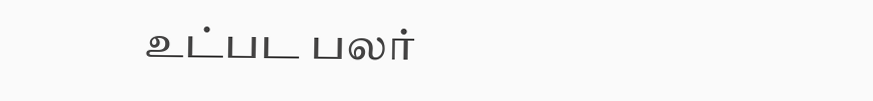உட்பட பலர்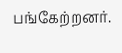பங்கேற்றனர்.